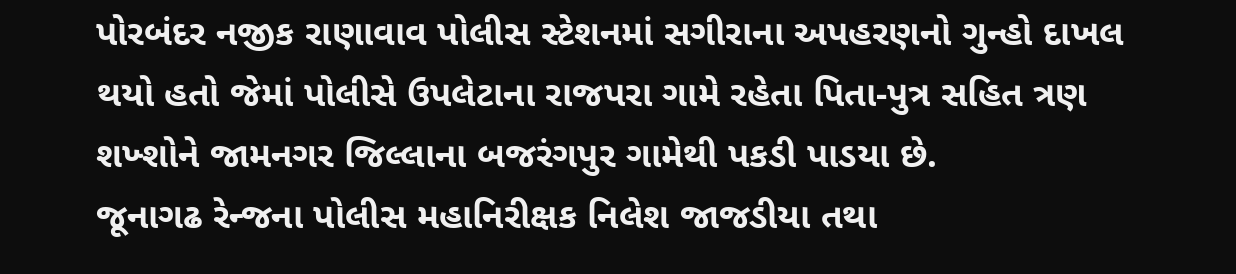પોરબંદર નજીક રાણાવાવ પોલીસ સ્ટેશનમાં સગીરાના અપહરણનો ગુન્હો દાખલ થયો હતો જેમાં પોલીસે ઉપલેટાના રાજપરા ગામે રહેતા પિતા-પુત્ર સહિત ત્રણ શખ્શોને જામનગર જિલ્લાના બજરંગપુર ગામેથી પકડી પાડયા છે.
જૂનાગઢ રેન્જના પોલીસ મહાનિરીક્ષક નિલેશ જાજડીયા તથા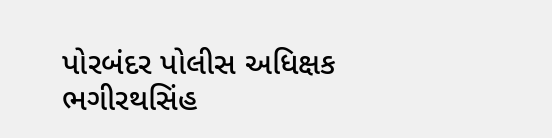પોરબંદર પોલીસ અધિક્ષક ભગીરથસિંહ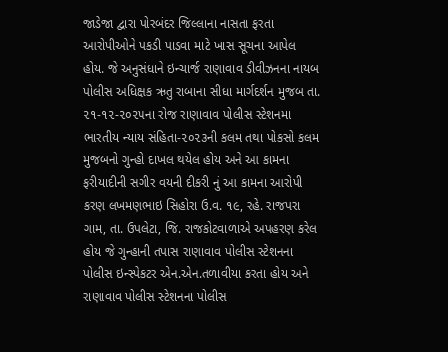જાડેજા દ્વારા પોરબંદર જિલ્લાના નાસતા ફરતા આરોપીઓને પકડી પાડવા માટે ખાસ સૂચના આપેલ હોય. જે અનુસંધાને ઇન્ચાર્જ રાણાવાવ ડીવીઝનના નાયબ પોલીસ અધિક્ષક ઋતુ રાબાના સીધા માર્ગદર્શન મુજબ તા. ૨૧-૧૨-૨૦૨૫ના રોજ રાણાવાવ પોલીસ સ્ટેશનમા ભારતીય ન્યાય સંહિતા-૨૦૨૩ની કલમ તથા પોકસો કલમ મુજબનો ગુન્હો દાખલ થયેલ હોય અને આ કામના ફરીયાદીની સગીર વયની દીકરી નું આ કામના આરોપી કરણ લખમણભાઇ સિહોરા ઉ.વ. ૧૯, રહે. રાજપરા ગામ, તા. ઉપલેટા, જિ. રાજકોટવાળાએ અપહરણ કરેલ હોય જે ગુન્હાની તપાસ રાણાવાવ પોલીસ સ્ટેશનના પોલીસ ઇન્સ્પેકટર એન.એન.તળાવીયા કરતા હોય અને રાણાવાવ પોલીસ સ્ટેશનના પોલીસ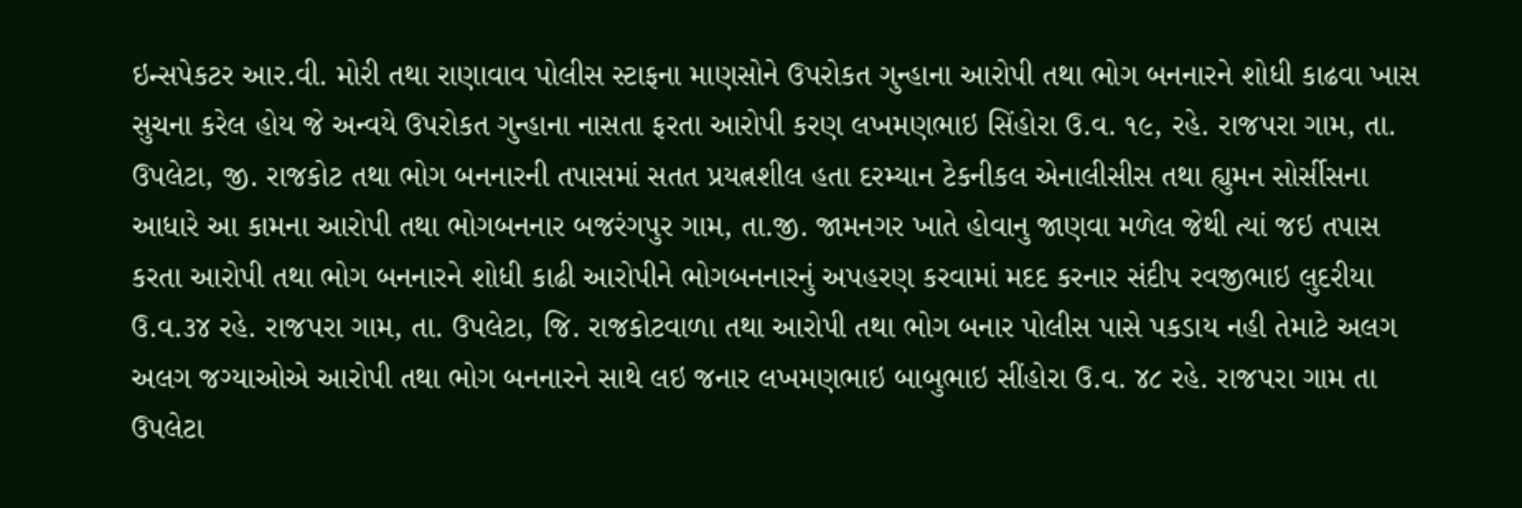ઇન્સપેકટર આર.વી. મોરી તથા રાણાવાવ પોલીસ સ્ટાફના માણસોને ઉપરોકત ગુન્હાના આરોપી તથા ભોગ બનનારને શોધી કાઢવા ખાસ સુચના કરેલ હોય જે અન્વયે ઉપરોકત ગુન્હાના નાસતા ફરતા આરોપી કરણ લખમણભાઇ સિંહોરા ઉ.વ. ૧૯, રહે. રાજપરા ગામ, તા. ઉપલેટા, જી. રાજકોટ તથા ભોગ બનનારની તપાસમાં સતત પ્રયત્નશીલ હતા દરમ્યાન ટેકનીકલ એનાલીસીસ તથા હ્યુમન સોર્સીસના આધારે આ કામના આરોપી તથા ભોગબનનાર બજરંગપુર ગામ, તા.જી. જામનગર ખાતે હોવાનુ જાણવા મળેલ જેથી ત્યાં જઇ તપાસ કરતા આરોપી તથા ભોગ બનનારને શોધી કાઢી આરોપીને ભોગબનનારનું અપહરણ કરવામાં મદદ કરનાર સંદીપ રવજીભાઇ લુદરીયા ઉ.વ.૩૪ રહે. રાજપરા ગામ, તા. ઉપલેટા, જિ. રાજકોટવાળા તથા આરોપી તથા ભોગ બનાર પોલીસ પાસે પકડાય નહી તેમાટે અલગ અલગ જગ્યાઓએ આરોપી તથા ભોગ બનનારને સાથે લઇ જનાર લખમણભાઇ બાબુભાઇ સીંહોરા ઉ.વ. ૪૮ રહે. રાજપરા ગામ તા ઉપલેટા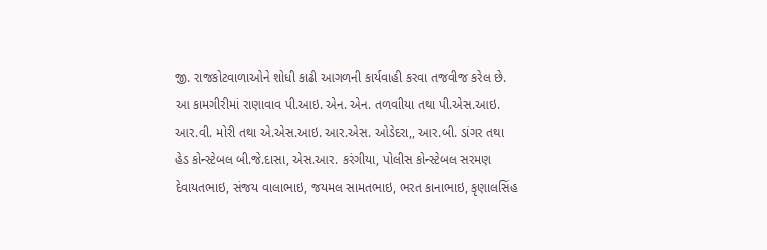જી. રાજકોટવાળાઓને શોધી કાઢી આગળની કાર્યવાહી કરવા તજવીજ કરેલ છે.
આ કામગીરીમાં રાણાવાવ પી.આઇ. એન. એન. તળવાીયા તથા પી.એસ.આઇ. આર.વી. મોરી તથા એ.એસ.આઇ. આર.એસ. ઓડેદરા,, આર.બી. ડાંગર તથા હેડ કોન્સ્ટેબલ બી.જે.દાસા, એસ.આર. કરંગીયા, પોલીસ કોન્સ્ટેબલ સરમણ દેવાયતભાઇ, સંજય વાલાભાઇ, જયમલ સામતભાઇ, ભરત કાનાભાઇ, કૃણાલસિંહ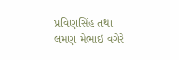પ્રવિણસિંહ તથા લમણ મેભાઇ વગેરે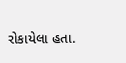રોકાયેલા હતા.